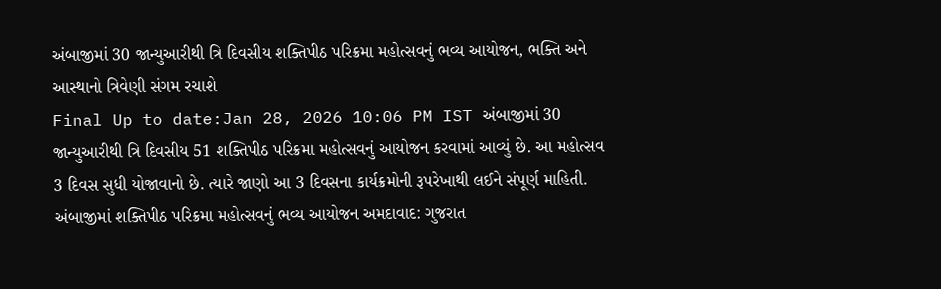અંબાજીમાં 30 જાન્યુઆરીથી ત્રિ દિવસીય શક્તિપીઠ પરિક્રમા મહોત્સવનું ભવ્ય આયોજન, ભક્તિ અને આસ્થાનો ત્રિવેણી સંગમ રચાશે
Final Up to date:Jan 28, 2026 10:06 PM IST અંબાજીમાં 30 જાન્યુઆરીથી ત્રિ દિવસીય 51 શક્તિપીઠ પરિક્રમા મહોત્સવનું આયોજન કરવામાં આવ્યું છે. આ મહોત્સવ 3 દિવસ સુધી યોજાવાનો છે. ત્યારે જાણો આ 3 દિવસના કાર્યક્રમોની રૂપરેખાથી લઈને સંપૂર્ણ માહિતી. અંબાજીમાં શક્તિપીઠ પરિક્રમા મહોત્સવનું ભવ્ય આયોજન અમદાવાદ: ગુજરાત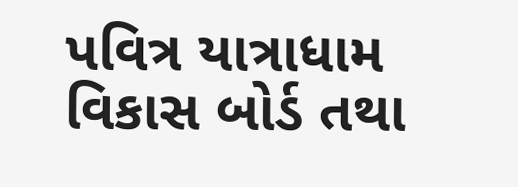પવિત્ર યાત્રાધામ વિકાસ બોર્ડ તથા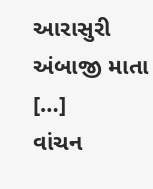આરાસુરી અંબાજી માતા […]
વાંચન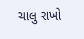ચાલુ રાખો